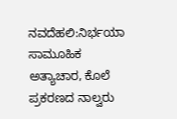ನವದೆಹಲಿ:ನಿರ್ಭಯಾ ಸಾಮೂಹಿಕ ಅತ್ಯಾಚಾರ, ಕೊಲೆ ಪ್ರಕರಣದ ನಾಲ್ವರು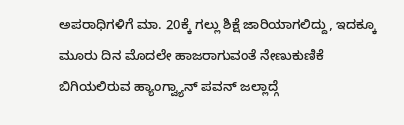ಅಪರಾಧಿಗಳಿಗೆ ಮಾ. 20ಕ್ಕೆ ಗಲ್ಲು ಶಿಕ್ಷೆ ಜಾರಿಯಾಗಲಿದ್ದು, ಇದಕ್ಕೂ ಮೂರು ದಿನ ಮೊದಲೇ ಹಾಜರಾಗುವಂತೆ ನೇಣುಕುಣಿಕೆ ಬಿಗಿಯಲಿರುವ ಹ್ಯಾಂಗ್ವ್ಯಾನ್ ಪವನ್ ಜಲ್ಲಾದ್ಗೆ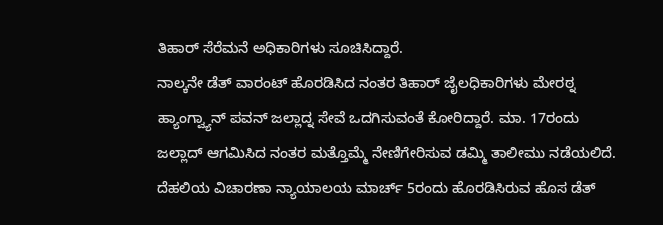ತಿಹಾರ್ ಸೆರೆಮನೆ ಅಧಿಕಾರಿಗಳು ಸೂಚಿಸಿದ್ದಾರೆ.
ನಾಲ್ಕನೇ ಡೆತ್ ವಾರಂಟ್ ಹೊರಡಿಸಿದ ನಂತರ ತಿಹಾರ್ ಜೈಲಧಿಕಾರಿಗಳು ಮೇರಠ್ನ ಹ್ಯಾಂಗ್ವ್ಯಾನ್ ಪವನ್ ಜಲ್ಲಾದ್ನ ಸೇವೆ ಒದಗಿಸುವಂತೆ ಕೋರಿದ್ದಾರೆ. ಮಾ. 17ರಂದು ಜಲ್ಲಾದ್ ಆಗಮಿಸಿದ ನಂತರ ಮತ್ತೊಮ್ಮೆ ನೇಣಿಗೇರಿಸುವ ಡಮ್ಮಿ ತಾಲೀಮು ನಡೆಯಲಿದೆ.
ದೆಹಲಿಯ ವಿಚಾರಣಾ ನ್ಯಾಯಾಲಯ ಮಾರ್ಚ್ 5ರಂದು ಹೊರಡಿಸಿರುವ ಹೊಸ ಡೆತ್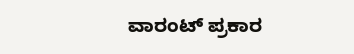ವಾರಂಟ್ ಪ್ರಕಾರ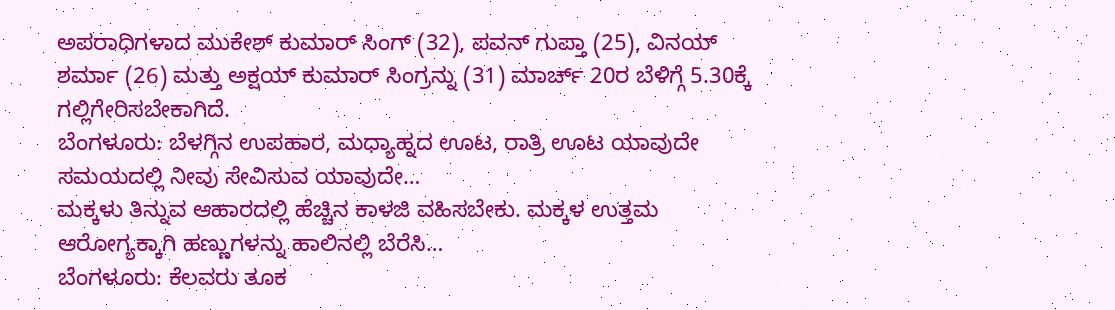ಅಪರಾಧಿಗಳಾದ ಮುಕೇಶ್ ಕುಮಾರ್ ಸಿಂಗ್ (32), ಪವನ್ ಗುಪ್ತಾ (25), ವಿನಯ್ ಶರ್ಮಾ (26) ಮತ್ತು ಅಕ್ಷಯ್ ಕುಮಾರ್ ಸಿಂಗ್ರನ್ನು (31) ಮಾರ್ಚ್ 20ರ ಬೆಳಿಗ್ಗೆ 5.30ಕ್ಕೆ ಗಲ್ಲಿಗೇರಿಸಬೇಕಾಗಿದೆ.
ಬೆಂಗಳೂರು: ಬೆಳಗ್ಗಿನ ಉಪಹಾರ, ಮಧ್ಯಾಹ್ನದ ಊಟ, ರಾತ್ರಿ ಊಟ ಯಾವುದೇ ಸಮಯದಲ್ಲಿ ನೀವು ಸೇವಿಸುವ ಯಾವುದೇ…
ಮಕ್ಕಳು ತಿನ್ನುವ ಆಹಾರದಲ್ಲಿ ಹೆಚ್ಚಿನ ಕಾಳಜಿ ವಹಿಸಬೇಕು. ಮಕ್ಕಳ ಉತ್ತಮ ಆರೋಗ್ಯಕ್ಕಾಗಿ ಹಣ್ಣುಗಳನ್ನು ಹಾಲಿನಲ್ಲಿ ಬೆರೆಸಿ…
ಬೆಂಗಳೂರು: ಕೆಲವರು ತೂಕ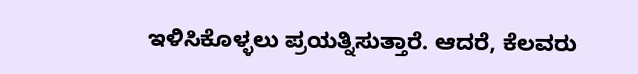ಇಳಿಸಿಕೊಳ್ಳಲು ಪ್ರಯತ್ನಿಸುತ್ತಾರೆ. ಆದರೆ, ಕೆಲವರು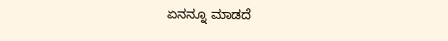ಏನನ್ನೂ ಮಾಡದೆ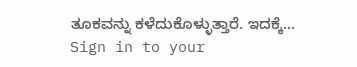ತೂಕವನ್ನು ಕಳೆದುಕೊಳ್ಳುತ್ತಾರೆ. ಇದಕ್ಕೆ…
Sign in to your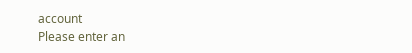account
Please enter an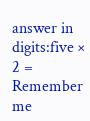answer in digits:five × 2 =
Remember me